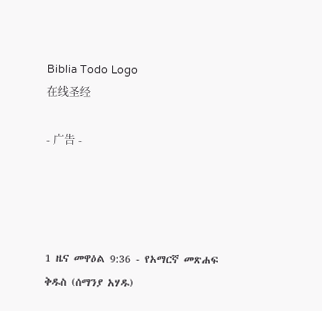Biblia Todo Logo
在线圣经

- 广告 -




1 ዜና መዋዕል 9:36 - የአማርኛ መጽሐፍ ቅዱስ (ሰማንያ አሃዱ)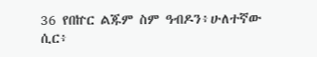36 የበኵር ልጁም ስም ዓብዶን፥ሁለተኛው ሲር፥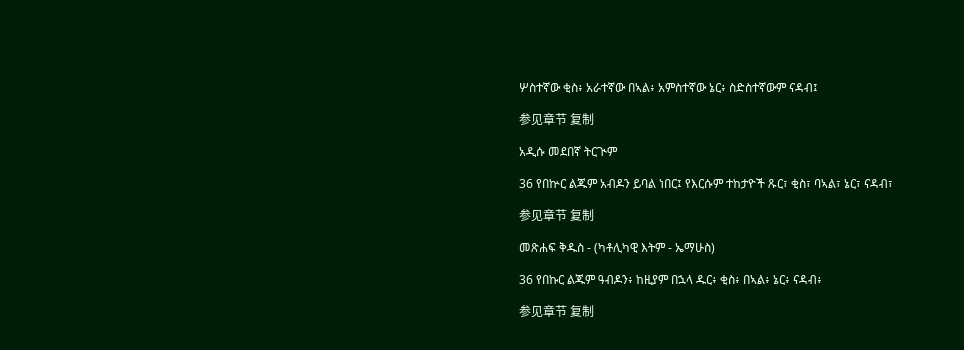ሦስተኛው ቂስ፥ አራተኛው በኣል፥ አምስተኛው ኔር፥ ስድስተኛውም ናዳብ፤

参见章节 复制

አዲሱ መደበኛ ትርጒም

36 የበኵር ልጁም አብዶን ይባል ነበር፤ የእርሱም ተከታዮች ጹር፣ ቂስ፣ ባኣል፣ ኔር፣ ናዳብ፣

参见章节 复制

መጽሐፍ ቅዱስ - (ካቶሊካዊ እትም - ኤማሁስ)

36 የበኩር ልጁም ዓብዶን፥ ከዚያም በኋላ ዱር፥ ቂስ፥ በኣል፥ ኔር፥ ናዳብ፥

参见章节 复制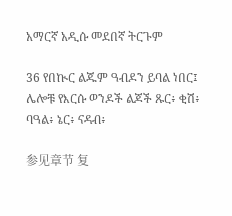አማርኛ አዲሱ መደበኛ ትርጉም

36 የበኲር ልጁም ዓብዶን ይባል ነበር፤ ሌሎቹ የእርሱ ወንዶች ልጆች ጹር፥ ቂሽ፥ ባዓል፥ ኔር፥ ናዳብ፥

参见章节 复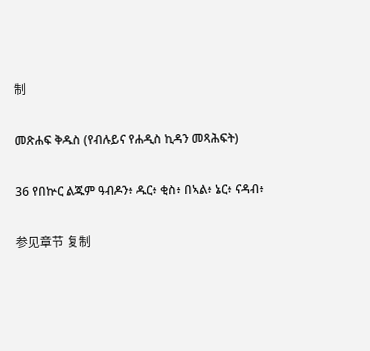制

መጽሐፍ ቅዱስ (የብሉይና የሐዲስ ኪዳን መጻሕፍት)

36 የበኵር ልጁም ዓብዶን፥ ዱር፥ ቂስ፥ በኣል፥ ኔር፥ ናዳብ፥

参见章节 复制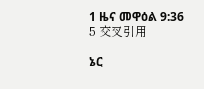1 ዜና መዋዕል 9:36
5 交叉引用

ኔር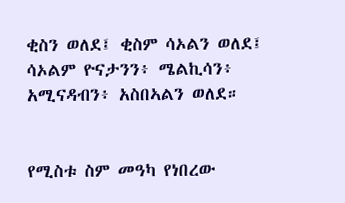ቂስን ወለደ፤ ቂስም ሳኦልን ወለደ፤ ሳኦልም ዮናታንን፥ ሜልኪሳን፥ አሚናዳብን፥ አስበኣልን ወለደ።


የሚስቱ ስም መዓካ የነበረው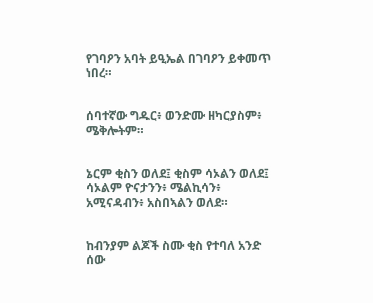የገባዖን አባት ይዒኤል በገባዖን ይቀመጥ ነበረ።


ሰባተኛው ግዱር፥ ወንድሙ ዘካርያስም፥ ሜቅሎትም።


ኔርም ቂስን ወለደ፤ ቂስም ሳኦልን ወለደ፤ ሳኦልም ዮናታንን፥ ሜልኪሳን፥ አሚናዳብን፥ አስበኣልን ወለደ።


ከብንያም ልጆች ስሙ ቂስ የተባለ አንድ ሰው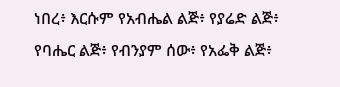ነበረ፥ እርሱም የአብሔል ልጅ፥ የያሬድ ልጅ፥ የባሔር ልጅ፥ የብንያም ሰው፥ የአፌቅ ልጅ፥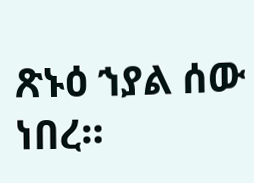ጽኑዕ ኀያል ሰው ነበረ።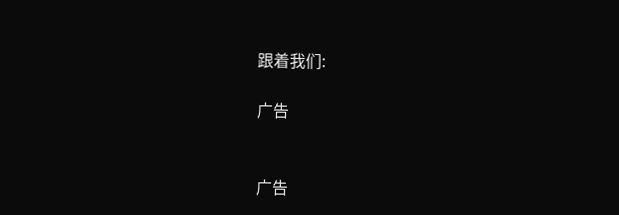跟着我们:

广告


广告